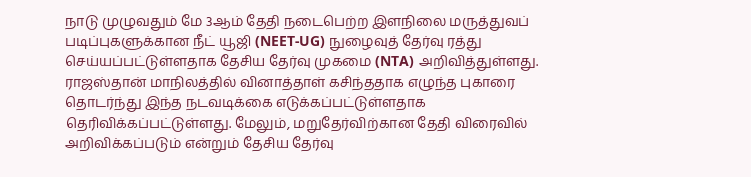நாடு முழுவதும் மே 3ஆம் தேதி நடைபெற்ற இளநிலை மருத்துவப் படிப்புகளுக்கான நீட் யூஜி (NEET-UG) நுழைவுத் தேர்வு ரத்து செய்யப்பட்டுள்ளதாக தேசிய தேர்வு முகமை (NTA) அறிவித்துள்ளது.
ராஜஸ்தான் மாநிலத்தில் வினாத்தாள் கசிந்ததாக எழுந்த புகாரை தொடர்ந்து இந்த நடவடிக்கை எடுக்கப்பட்டுள்ளதாக தெரிவிக்கப்பட்டுள்ளது. மேலும், மறுதேர்விற்கான தேதி விரைவில் அறிவிக்கப்படும் என்றும் தேசிய தேர்வு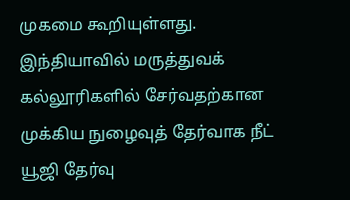முகமை கூறியுள்ளது.
இந்தியாவில் மருத்துவக் கல்லூரிகளில் சேர்வதற்கான முக்கிய நுழைவுத் தேர்வாக நீட் யூஜி தேர்வு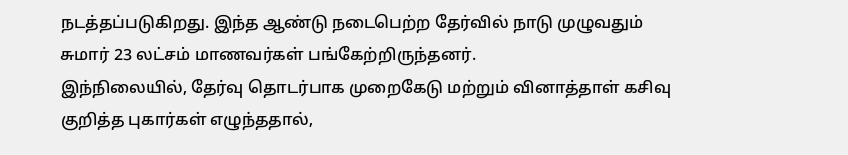நடத்தப்படுகிறது. இந்த ஆண்டு நடைபெற்ற தேர்வில் நாடு முழுவதும் சுமார் 23 லட்சம் மாணவர்கள் பங்கேற்றிருந்தனர்.
இந்நிலையில், தேர்வு தொடர்பாக முறைகேடு மற்றும் வினாத்தாள் கசிவு குறித்த புகார்கள் எழுந்ததால்,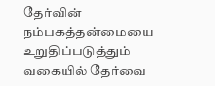தேர்வின் நம்பகத்தன்மையை உறுதிப்படுத்தும் வகையில் தேர்வை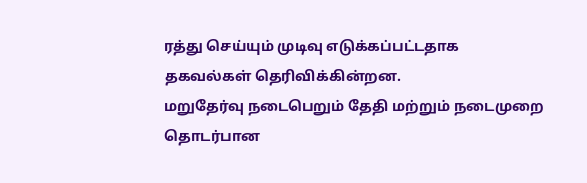ரத்து செய்யும் முடிவு எடுக்கப்பட்டதாக தகவல்கள் தெரிவிக்கின்றன.
மறுதேர்வு நடைபெறும் தேதி மற்றும் நடைமுறை தொடர்பான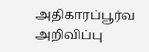அதிகாரப்பூர்வ அறிவிப்பு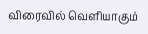விரைவில் வெளியாகும்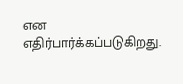என எதிர்பார்க்கப்படுகிறது.